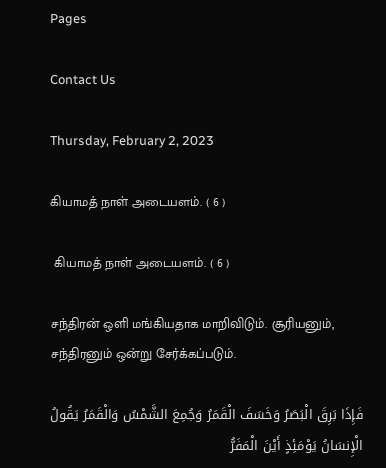Pages

Contact Us

Thursday, February 2, 2023

கியாமத் நாள் அடையளம். ( 6 )

 கியாமத் நாள் அடையளம். ( 6 )

சந்திரன் ஒளி மங்கியதாக மாறிவிடும். சூரியனும், சந்திரனும் ஒன்று சேர்க்கப்படும்.

فَإِذَا بَرِقَ الْبَصَرُ وَخَسَفَ الْقَمَرُ وَجُمِعَ الشَّمْسُ وَالْقَمَرُ يَقُولُ الْإِنسَانُ يَوْمَئِذٍ أَيْنَ الْمَفَرُّ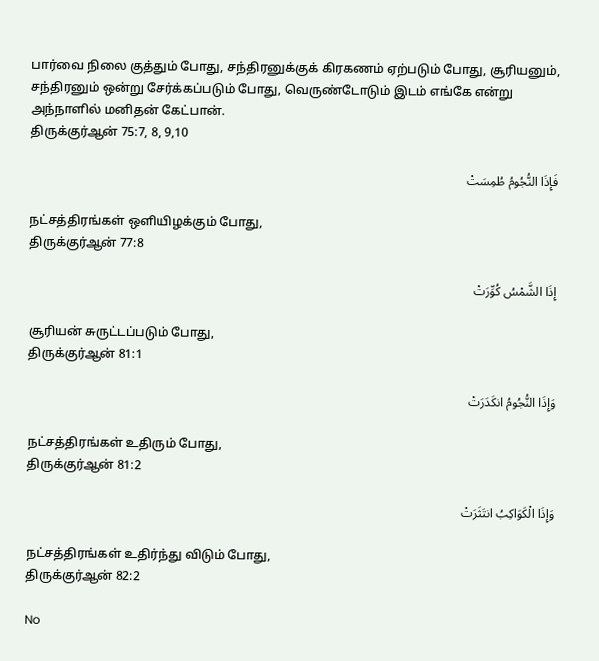பார்வை நிலை குத்தும் போது, சந்திரனுக்குக் கிரகணம் ஏற்படும் போது, சூரியனும், சந்திரனும் ஒன்று சேர்க்கப்படும் போது, வெருண்டோடும் இடம் எங்கே என்று அந்நாளில் மனிதன் கேட்பான்.
திருக்குர்ஆன் 75:7, 8, 9,10

فَإِذَا النُّجُومُ طُمِسَتْ

நட்சத்திரங்கள் ஒளியிழக்கும் போது,
திருக்குர்ஆன் 77:8

إِذَا الشَّمْسُ كُوِّرَتْ

சூரியன் சுருட்டப்படும் போது,
திருக்குர்ஆன் 81:1

وَإِذَا النُّجُومُ انكَدَرَتْ

நட்சத்திரங்கள் உதிரும் போது,
திருக்குர்ஆன் 81:2

وَإِذَا الْكَوَاكِبُ انتَثَرَتْ

நட்சத்திரங்கள் உதிர்ந்து விடும் போது,
திருக்குர்ஆன் 82:2

No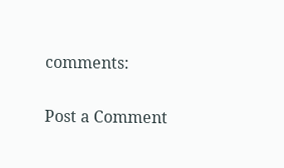comments:

Post a Comment